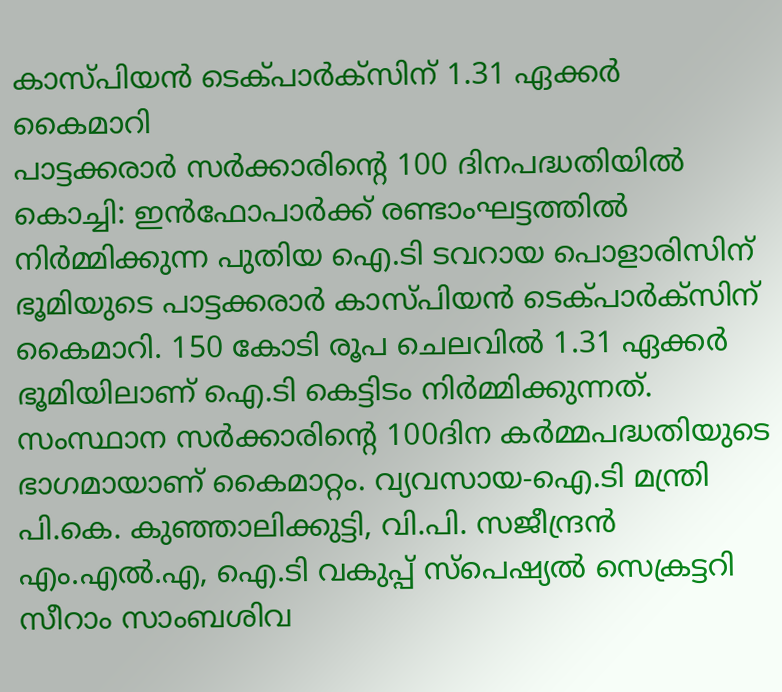കാസ്പിയൻ ടെക്പാർക്സിന് 1.31 ഏക്കർ കൈമാറി
പാട്ടക്കരാർ സർക്കാരിന്റെ 100 ദിനപദ്ധതിയിൽ
കൊച്ചി: ഇൻഫോപാർക്ക് രണ്ടാംഘട്ടത്തിൽ നിർമ്മിക്കുന്ന പുതിയ ഐ.ടി ടവറായ പൊളാരിസിന് ഭൂമിയുടെ പാട്ടക്കരാർ കാസ്പിയൻ ടെക്പാർക്സിന് കൈമാറി. 150 കോടി രൂപ ചെലവിൽ 1.31 ഏക്കർ ഭൂമിയിലാണ് ഐ.ടി കെട്ടിടം നിർമ്മിക്കുന്നത്. സംസ്ഥാന സർക്കാരിന്റെ 100ദിന കർമ്മപദ്ധതിയുടെ ഭാഗമായാണ് കൈമാറ്റം. വ്യവസായ-ഐ.ടി മന്ത്രി പി.കെ. കുഞ്ഞാലിക്കുട്ടി, വി.പി. സജീന്ദ്രൻ എം.എൽ.എ, ഐ.ടി വകുപ്പ് സ്പെഷ്യൽ സെക്രട്ടറി സീറാം സാംബശിവ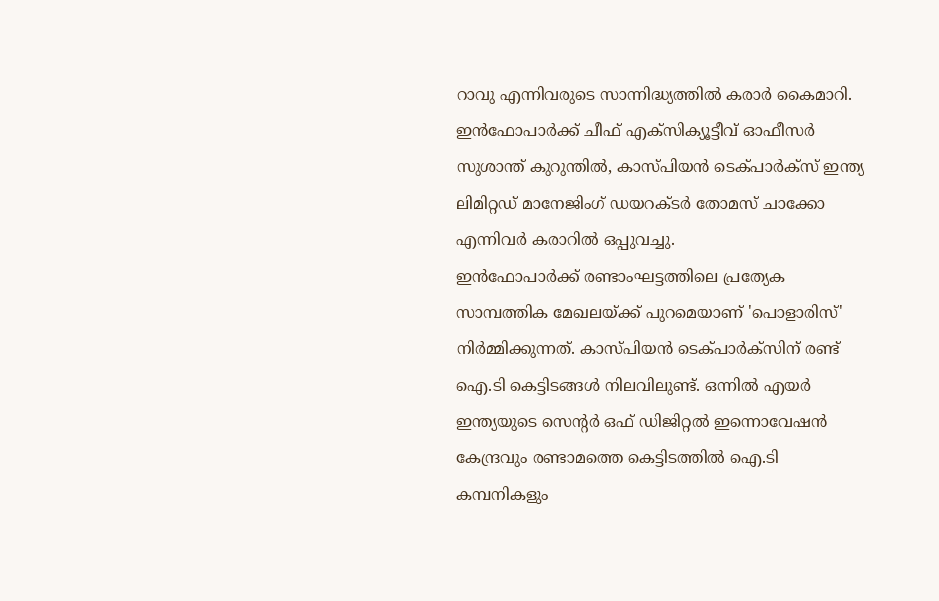റാവു എന്നിവരുടെ സാന്നിദ്ധ്യത്തിൽ കരാർ കൈമാറി. ഇൻഫോപാർക്ക് ചീഫ് എക്സിക്യൂട്ടീവ് ഓഫീസർ സുശാന്ത് കുറുന്തിൽ, കാസ്പിയൻ ടെക്പാർക്സ് ഇന്ത്യ ലിമിറ്റഡ് മാനേജിംഗ് ഡയറക്ടർ തോമസ് ചാക്കോ എന്നിവർ കരാറിൽ ഒപ്പുവച്ചു.
ഇൻഫോപാർക്ക് രണ്ടാംഘട്ടത്തിലെ പ്രത്യേക സാമ്പത്തിക മേഖലയ്ക്ക് പുറമെയാണ് 'പൊളാരിസ്' നിർമ്മിക്കുന്നത്. കാസ്പിയൻ ടെക്പാർക്സിന് രണ്ട് ഐ.ടി കെട്ടിടങ്ങൾ നിലവിലുണ്ട്. ഒന്നിൽ എയർ ഇന്ത്യയുടെ സെന്റർ ഒഫ് ഡിജിറ്റൽ ഇന്നൊവേഷൻ കേന്ദ്രവും രണ്ടാമത്തെ കെട്ടിടത്തിൽ ഐ.ടി കമ്പനികളും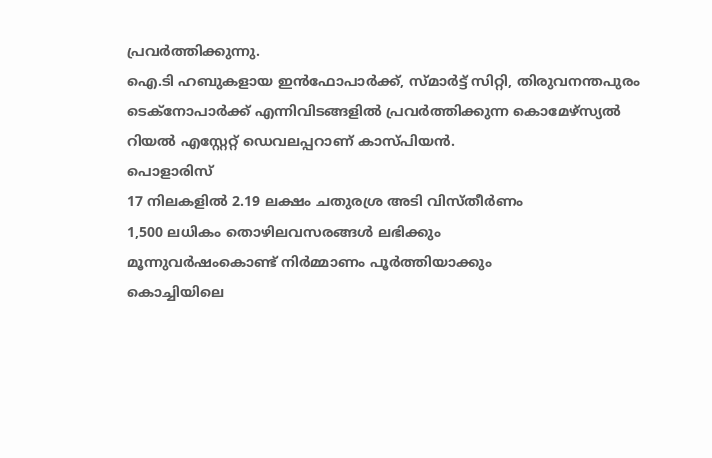പ്രവർത്തിക്കുന്നു.
ഐ.ടി ഹബുകളായ ഇൻഫോപാർക്ക്, സ്മാർട്ട് സിറ്റി, തിരുവനന്തപുരം ടെക്നോപാർക്ക് എന്നിവിടങ്ങളിൽ പ്രവർത്തിക്കുന്ന കൊമേഴ്സ്യൽ റിയൽ എസ്റ്റേറ്റ് ഡെവലപ്പറാണ് കാസ്പിയൻ.
പൊളാരിസ്
17 നിലകളിൽ 2.19 ലക്ഷം ചതുരശ്ര അടി വിസ്തീർണം
1,500 ലധികം തൊഴിലവസരങ്ങൾ ലഭിക്കും
മൂന്നുവർഷംകൊണ്ട് നിർമ്മാണം പൂർത്തിയാക്കും
കൊച്ചിയിലെ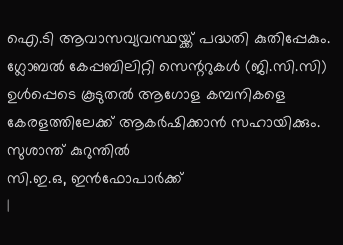ഐ.ടി ആവാസവ്യവസ്ഥയ്ക്ക് പദ്ധതി കുതിപ്പേകും. ഗ്ലോബൽ കേപ്പബിലിറ്റി സെന്ററുകൾ (ജി.സി.സി) ഉൾപ്പെടെ കൂടുതൽ ആഗോള കമ്പനികളെ കേരളത്തിലേക്ക് ആകർഷിക്കാൻ സഹായിക്കും.
സുശാന്ത് കുറുന്തിൽ
സി.ഇ.ഒ, ഇൻഫോപാർക്ക്
|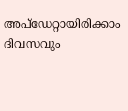അപ്ഡേറ്റായിരിക്കാം ദിവസവും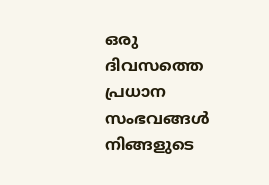ഒരു ദിവസത്തെ പ്രധാന സംഭവങ്ങൾ നിങ്ങളുടെ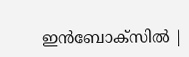ഇൻബോക്സിൽ |